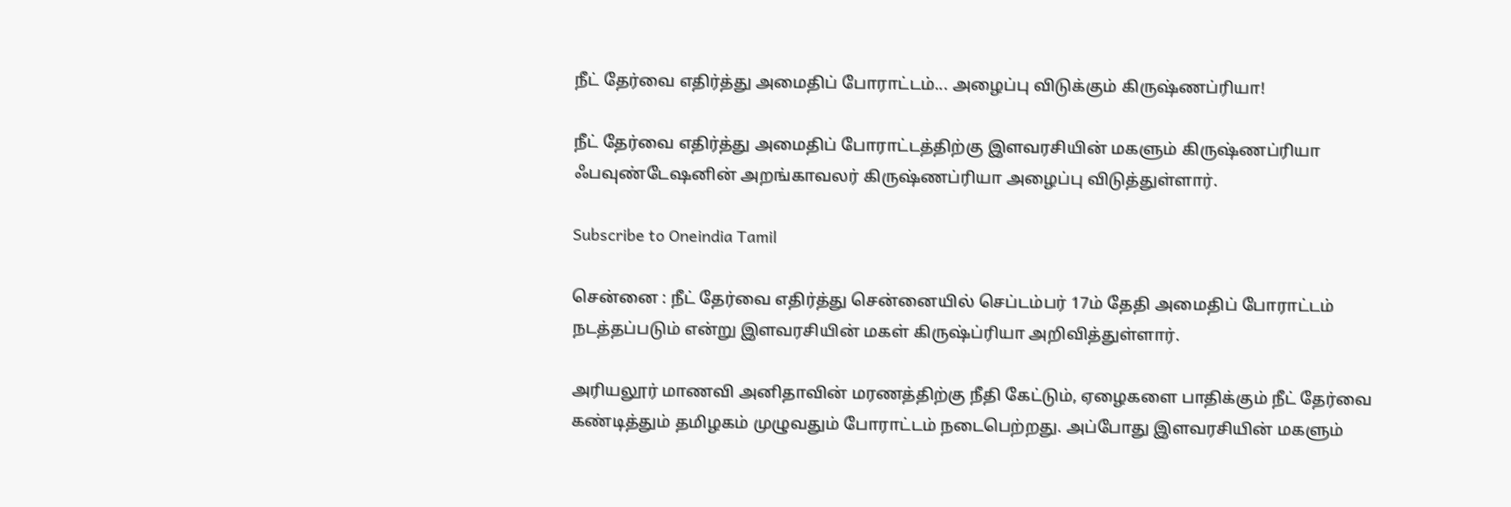நீட் தேர்வை எதிர்த்து அமைதிப் போராட்டம்... அழைப்பு விடுக்கும் கிருஷ்ணப்ரியா!

நீட் தேர்வை எதிர்த்து அமைதிப் போராட்டத்திற்கு இளவரசியின் மகளும் கிருஷ்ணப்ரியா ஃபவுண்டேஷனின் அறங்காவலர் கிருஷ்ணப்ரியா அழைப்பு விடுத்துள்ளார்.

Subscribe to Oneindia Tamil

சென்னை : நீட் தேர்வை எதிர்த்து சென்னையில் செப்டம்பர் 17ம் தேதி அமைதிப் போராட்டம் நடத்தப்படும் என்று இளவரசியின் மகள் கிருஷ்ப்ரியா அறிவித்துள்ளார்.

அரியலூர் மாணவி அனிதாவின் மரணத்திற்கு நீதி கேட்டும், ஏழைகளை பாதிக்கும் நீட் தேர்வை கண்டித்தும் தமிழகம் முழுவதும் போராட்டம் நடைபெற்றது. அப்போது இளவரசியின் மகளும்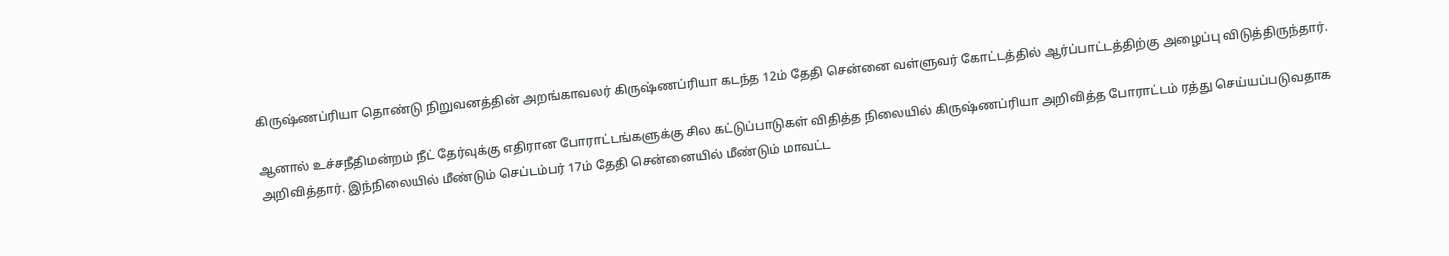கிருஷ்ணப்ரியா தொண்டு நிறுவனத்தின் அறங்காவலர் கிருஷ்ணப்ரியா கடந்த 12ம் தேதி சென்னை வள்ளுவர் கோட்டத்தில் ஆர்ப்பாட்டத்திற்கு அழைப்பு விடுத்திருந்தார்.

ஆனால் உச்சநீதிமன்றம் நீட் தேர்வுக்கு எதிரான போராட்டங்களுக்கு சில கட்டுப்பாடுகள் விதித்த நிலையில் கிருஷ்ணப்ரியா அறிவித்த போராட்டம் ரத்து செய்யப்படுவதாக அறிவித்தார். இந்நிலையில் மீண்டும் செப்டம்பர் 17ம் தேதி சென்னையில் மீண்டும் மாவட்ட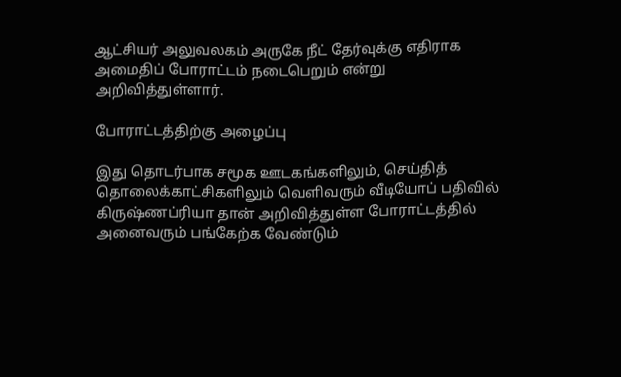ஆட்சியர் அலுவலகம் அருகே நீட் தேர்வுக்கு எதிராக அமைதிப் போராட்டம் நடைபெறும் என்று அறிவித்துள்ளார்.

போராட்டத்திற்கு அழைப்பு

இது தொடர்பாக சமூக ஊடகங்களிலும், செய்தித் தொலைக்காட்சிகளிலும் வெளிவரும் வீடியோப் பதிவில் கிருஷ்ணப்ரியா தான் அறிவித்துள்ள போராட்டத்தில் அனைவரும் பங்கேற்க வேண்டும்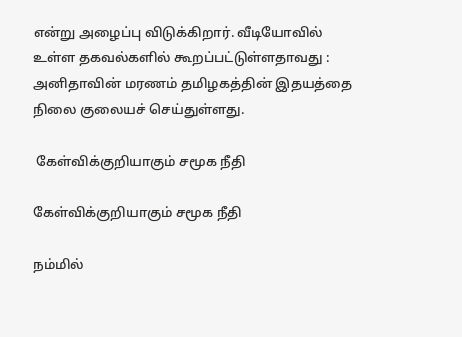என்று அழைப்பு விடுக்கிறார். வீடியோவில் உள்ள தகவல்களில் கூறப்பட்டுள்ளதாவது : அனிதாவின் மரணம் தமிழகத்தின் இதயத்தை நிலை குலையச் செய்துள்ளது.

 கேள்விக்குறியாகும் சமூக நீதி

கேள்விக்குறியாகும் சமூக நீதி

நம்மில்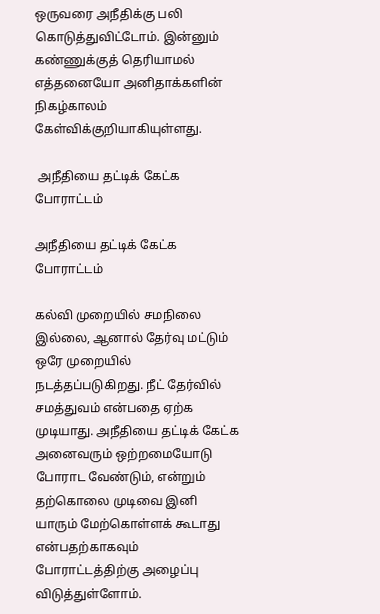ஒருவரை அநீதிக்கு பலி கொடுத்துவிட்டோம். இன்னும் கண்ணுக்குத் தெரியாமல் எத்தனையோ அனிதாக்களின் நிகழ்காலம் கேள்விக்குறியாகியுள்ளது.

 அநீதியை தட்டிக் கேட்க போராட்டம்

அநீதியை தட்டிக் கேட்க போராட்டம்

கல்வி முறையில் சமநிலை இல்லை, ஆனால் தேர்வு மட்டும் ஒரே முறையில் நடத்தப்படுகிறது. நீட் தேர்வில் சமத்துவம் என்பதை ஏற்க முடியாது. அநீதியை தட்டிக் கேட்க அனைவரும் ஒற்றமையோடு போராட வேண்டும், என்றும் தற்கொலை முடிவை இனி யாரும் மேற்கொள்ளக் கூடாது என்பதற்காகவும் போராட்டத்திற்கு அழைப்பு விடுத்துள்ளோம்.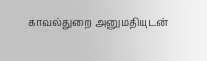காவல்துறை அனுமதியுடன்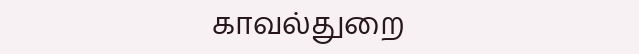காவல்துறை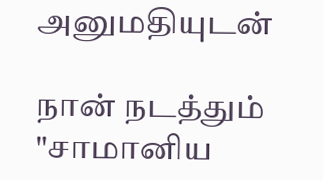அனுமதியுடன்

நான் நடத்தும் "சாமானிய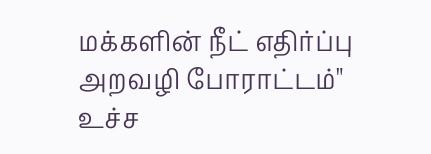மக்களின் நீட் எதிர்ப்பு அறவழி போராட்டம்" உச்ச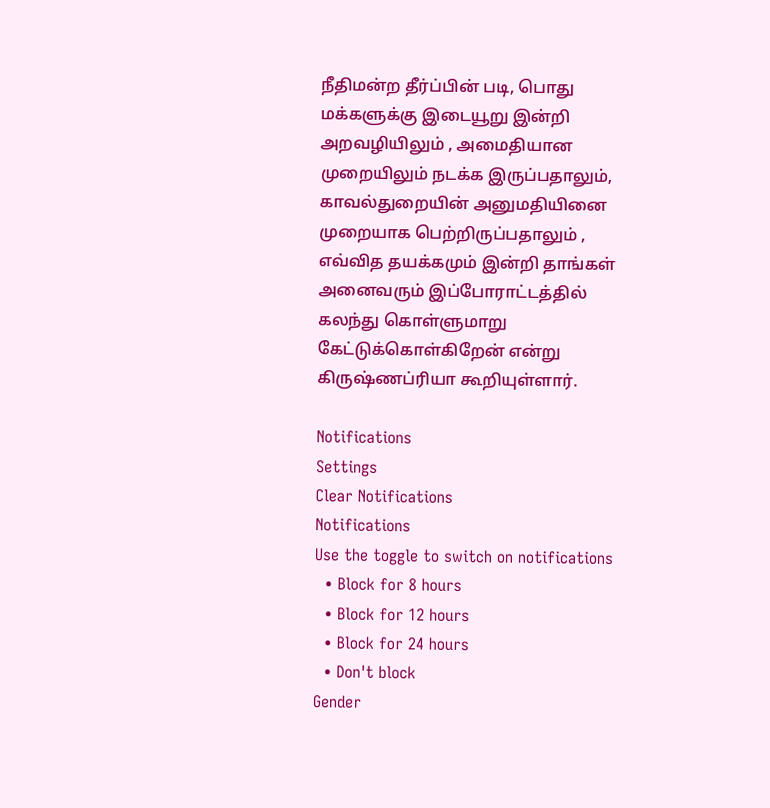நீதிமன்ற தீர்ப்பின் படி, பொது மக்களுக்கு இடையூறு இன்றி அறவழியிலும் , அமைதியான முறையிலும் நடக்க இருப்பதாலும், காவல்துறையின் அனுமதியினை முறையாக பெற்றிருப்பதாலும் , எவ்வித தயக்கமும் இன்றி தாங்கள் அனைவரும் இப்போராட்டத்தில் கலந்து கொள்ளுமாறு கேட்டுக்கொள்கிறேன் என்று கிருஷ்ணப்ரியா கூறியுள்ளார்.

Notifications
Settings
Clear Notifications
Notifications
Use the toggle to switch on notifications
  • Block for 8 hours
  • Block for 12 hours
  • Block for 24 hours
  • Don't block
Gender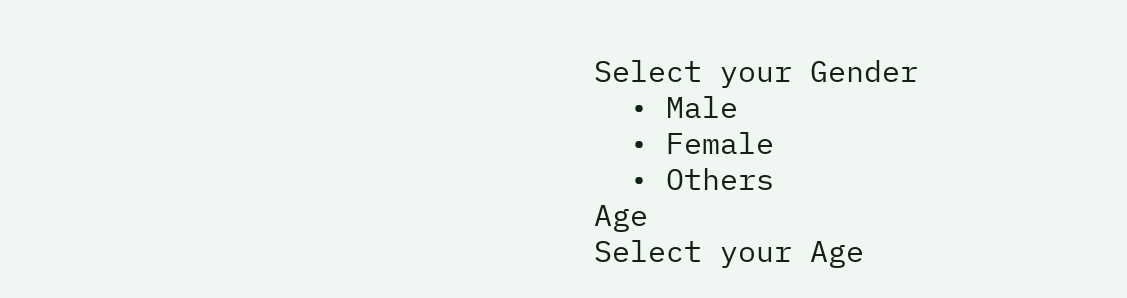Select your Gender
  • Male
  • Female
  • Others
Age
Select your Age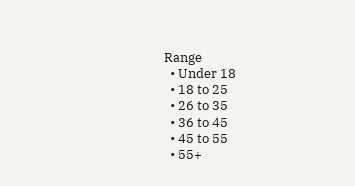Range
  • Under 18
  • 18 to 25
  • 26 to 35
  • 36 to 45
  • 45 to 55
  • 55+